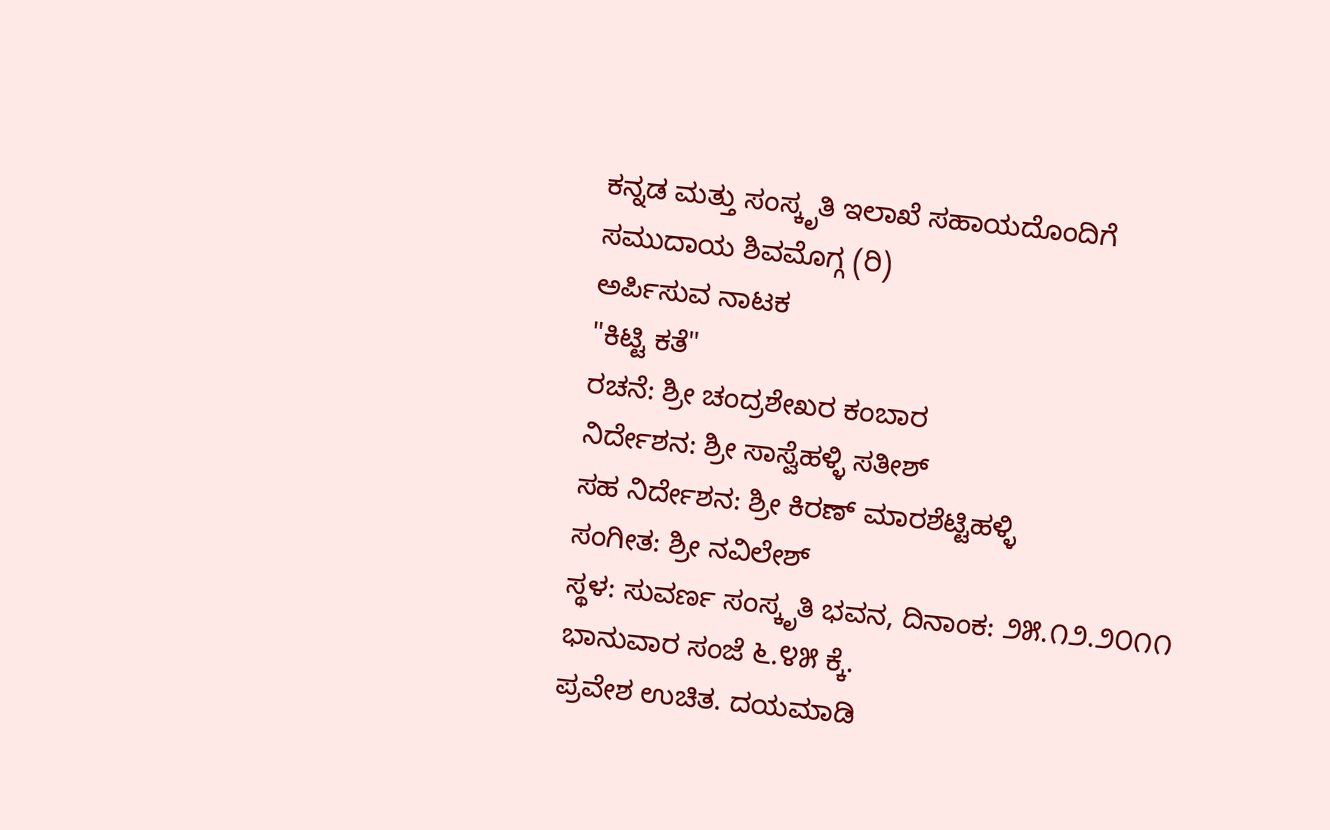ಕನ್ನಡ ಮತ್ತು ಸಂಸ್ಕೃತಿ ಇಲಾಖೆ ಸಹಾಯದೊಂದಿಗೆ
ಸಮುದಾಯ ಶಿವಮೊಗ್ಗ (ರಿ)
ಅರ್ಪಿಸುವ ನಾಟಕ
"ಕಿಟ್ಟಿ ಕತೆ"
ರಚನೆ: ಶ್ರೀ ಚಂದ್ರಶೇಖರ ಕಂಬಾರ
ನಿರ್ದೇಶನ: ಶ್ರೀ ಸಾಸ್ವೆಹಳ್ಳಿ ಸತೀಶ್
ಸಹ ನಿರ್ದೇಶನ: ಶ್ರೀ ಕಿರಣ್ ಮಾರಶೆಟ್ಟಿಹಳ್ಳಿ
ಸಂಗೀತ: ಶ್ರೀ ನವಿಲೇಶ್
ಸ್ಥಳ: ಸುವರ್ಣ ಸಂಸ್ಕೃತಿ ಭವನ, ದಿನಾಂಕ: ೨೫.೧೨.೨೦೧೧ ಭಾನುವಾರ ಸಂಜೆ ೬.೪೫ ಕ್ಕೆ.
ಪ್ರವೇಶ ಉಚಿತ. ದಯಮಾಡಿ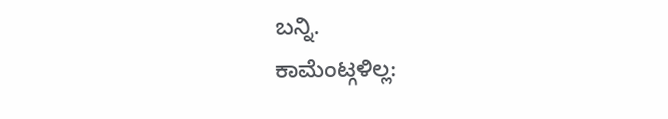ಬನ್ನಿ.
ಕಾಮೆಂಟ್ಗಳಿಲ್ಲ: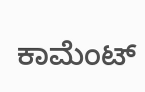ಕಾಮೆಂಟ್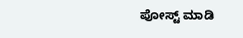ಪೋಸ್ಟ್ ಮಾಡಿ